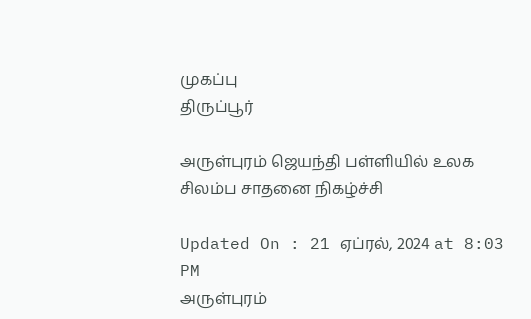முகப்பு
திருப்பூர்

அருள்புரம் ஜெயந்தி பள்ளியில் உலக சிலம்ப சாதனை நிகழ்ச்சி

Updated On : 21 ஏப்ரல், 2024 at 8:03 PM
அருள்புரம்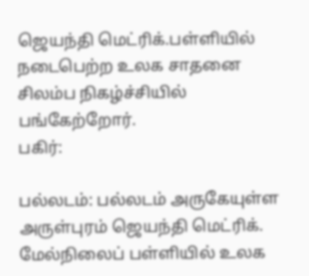ஜெயந்தி மெட்ரிக்.பள்ளியில் நடைபெற்ற உலக சாதனை சிலம்ப நிகழ்ச்சியில் பங்கேற்றோர்.
பகிர்:

பல்லடம்: பல்லடம் அருகேயுள்ள அருள்புரம் ஜெயந்தி மெட்ரிக். மேல்நிலைப் பள்ளியில் உலக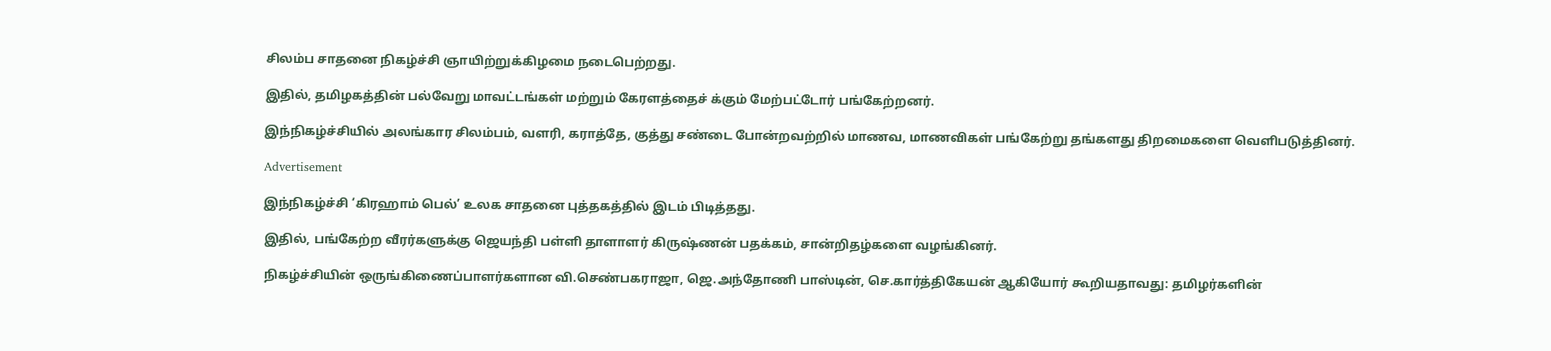சிலம்ப சாதனை நிகழ்ச்சி ஞாயிற்றுக்கிழமை நடைபெற்றது.

இதில், தமிழகத்தின் பல்வேறு மாவட்டங்கள் மற்றும் கேரளத்தைச் க்கும் மேற்பட்டோர் பங்கேற்றனர்.

இந்நிகழ்ச்சியில் அலங்கார சிலம்பம், வளரி, கராத்தே, குத்து சண்டை போன்றவற்றில் மாணவ, மாணவிகள் பங்கேற்று தங்களது திறமைகளை வெளிபடுத்தினர்.

Advertisement

இந்நிகழ்ச்சி ‘கிரஹாம் பெல்’ உலக சாதனை புத்தகத்தில் இடம் பிடித்தது.

இதில், பங்கேற்ற வீரர்களுக்கு ஜெயந்தி பள்ளி தாளாளர் கிருஷ்ணன் பதக்கம், சான்றிதழ்களை வழங்கினர்.

நிகழ்ச்சியின் ஒருங்கிணைப்பாளர்களான வி.செண்பகராஜா, ஜெ.அந்தோணி பாஸ்டின், செ.கார்த்திகேயன் ஆகியோர் கூறியதாவது: தமிழர்களின்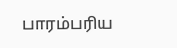பாரம்பரிய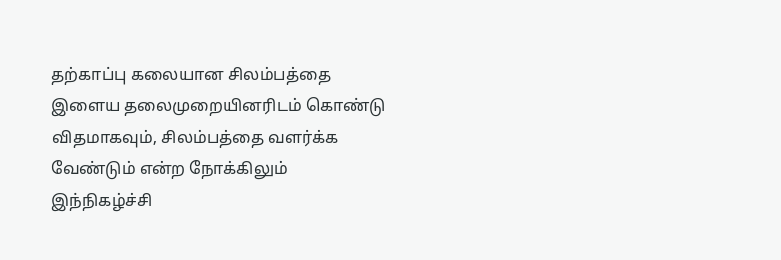தற்காப்பு கலையான சிலம்பத்தை இளைய தலைமுறையினரிடம் கொண்டு விதமாகவும், சிலம்பத்தை வளர்க்க வேண்டும் என்ற நோக்கிலும் இந்நிகழ்ச்சி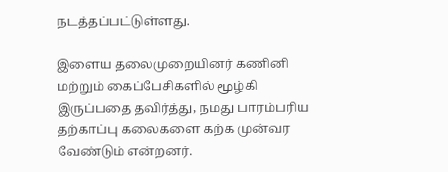நடத்தப்பட்டுள்ளது.

இளைய தலைமுறையினர் கணினி மற்றும் கைப்பேசிகளில் மூழ்கி இருப்பதை தவிர்த்து, நமது பாரம்பரிய தற்காப்பு கலைகளை கற்க முன்வர வேண்டும் என்றனர்.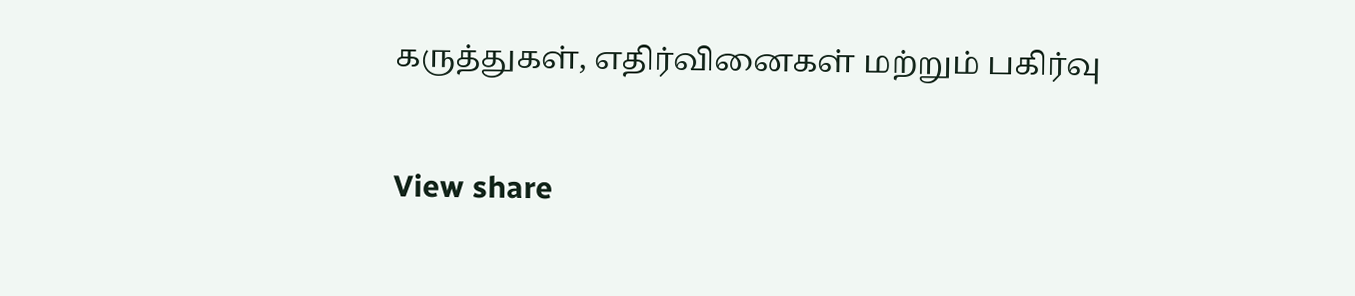கருத்துகள், எதிர்வினைகள் மற்றும் பகிர்வு

View share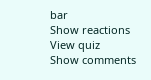bar
Show reactions
View quiz
Show comments